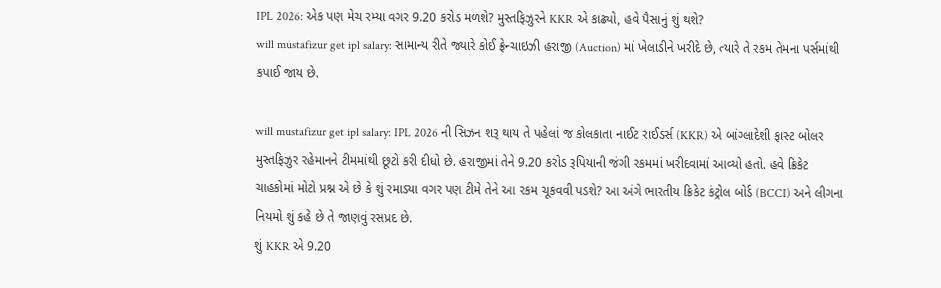IPL 2026: એક પણ મેચ રમ્યા વગર 9.20 કરોડ મળશે? મુસ્તફિઝુરને KKR એ કાઢ્યો, હવે પૈસાનું શું થશે?
will mustafizur get ipl salary: સામાન્ય રીતે જ્યારે કોઈ ફ્રેન્ચાઇઝી હરાજી (Auction) માં ખેલાડીને ખરીદે છે, ત્યારે તે રકમ તેમના પર્સમાંથી કપાઈ જાય છે.

will mustafizur get ipl salary: IPL 2026 ની સિઝન શરૂ થાય તે પહેલાં જ કોલકાતા નાઈટ રાઈડર્સ (KKR) એ બાંગ્લાદેશી ફાસ્ટ બોલર મુસ્તફિઝુર રહેમાનને ટીમમાંથી છૂટો કરી દીધો છે. હરાજીમાં તેને 9.20 કરોડ રૂપિયાની જંગી રકમમાં ખરીદવામાં આવ્યો હતો. હવે ક્રિકેટ ચાહકોમાં મોટો પ્રશ્ન એ છે કે શું રમાડ્યા વગર પણ ટીમે તેને આ રકમ ચૂકવવી પડશે? આ અંગે ભારતીય ક્રિકેટ કંટ્રોલ બોર્ડ (BCCI) અને લીગના નિયમો શું કહે છે તે જાણવું રસપ્રદ છે.
શું KKR એ 9.20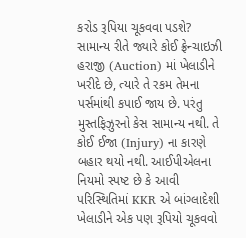કરોડ રૂપિયા ચૂકવવા પડશે?
સામાન્ય રીતે જ્યારે કોઈ ફ્રેન્ચાઇઝી હરાજી (Auction) માં ખેલાડીને ખરીદે છે, ત્યારે તે રકમ તેમના પર્સમાંથી કપાઈ જાય છે. પરંતુ મુસ્તફિઝુરનો કેસ સામાન્ય નથી. તે કોઈ ઈજા (Injury) ના કારણે બહાર થયો નથી. આઈપીએલના નિયમો સ્પષ્ટ છે કે આવી પરિસ્થિતિમાં KKR એ બાંગ્લાદેશી ખેલાડીને એક પણ રૂપિયો ચૂકવવો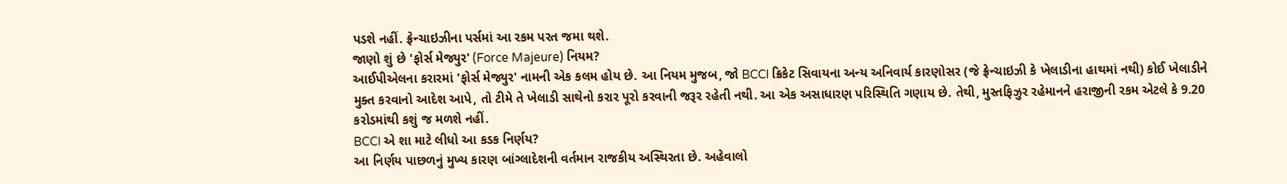પડશે નહીં. ફ્રેન્ચાઇઝીના પર્સમાં આ રકમ પરત જમા થશે.
જાણો શું છે 'ફોર્સ મેજ્યુર' (Force Majeure) નિયમ?
આઈપીએલના કરારમાં 'ફોર્સ મેજ્યુર' નામની એક કલમ હોય છે. આ નિયમ મુજબ, જો BCCI ક્રિકેટ સિવાયના અન્ય અનિવાર્ય કારણોસર (જે ફ્રેન્ચાઇઝી કે ખેલાડીના હાથમાં નથી) કોઈ ખેલાડીને મુક્ત કરવાનો આદેશ આપે, તો ટીમે તે ખેલાડી સાથેનો કરાર પૂરો કરવાની જરૂર રહેતી નથી. આ એક અસાધારણ પરિસ્થિતિ ગણાય છે. તેથી, મુસ્તફિઝુર રહેમાનને હરાજીની રકમ એટલે કે 9.20 કરોડમાંથી કશું જ મળશે નહીં.
BCCI એ શા માટે લીધો આ કડક નિર્ણય?
આ નિર્ણય પાછળનું મુખ્ય કારણ બાંગ્લાદેશની વર્તમાન રાજકીય અસ્થિરતા છે. અહેવાલો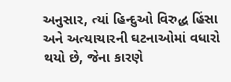અનુસાર, ત્યાં હિન્દુઓ વિરુદ્ધ હિંસા અને અત્યાચારની ઘટનાઓમાં વધારો થયો છે, જેના કારણે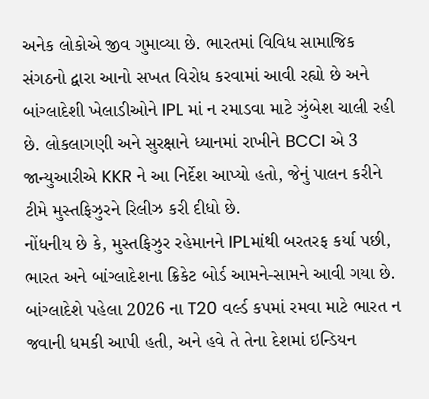અનેક લોકોએ જીવ ગુમાવ્યા છે. ભારતમાં વિવિધ સામાજિક સંગઠનો દ્વારા આનો સખત વિરોધ કરવામાં આવી રહ્યો છે અને બાંગ્લાદેશી ખેલાડીઓને IPL માં ન રમાડવા માટે ઝુંબેશ ચાલી રહી છે. લોકલાગણી અને સુરક્ષાને ધ્યાનમાં રાખીને BCCI એ 3 જાન્યુઆરીએ KKR ને આ નિર્દેશ આપ્યો હતો, જેનું પાલન કરીને ટીમે મુસ્તફિઝુરને રિલીઝ કરી દીધો છે.
નોંધનીય છે કે, મુસ્તફિઝુર રહેમાનને IPLમાંથી બરતરફ કર્યા પછી, ભારત અને બાંગ્લાદેશના ક્રિકેટ બોર્ડ આમને-સામને આવી ગયા છે. બાંગ્લાદેશે પહેલા 2026 ના T20 વર્લ્ડ કપમાં રમવા માટે ભારત ન જવાની ધમકી આપી હતી, અને હવે તે તેના દેશમાં ઇન્ડિયન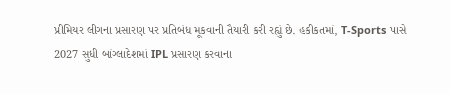પ્રીમિયર લીગના પ્રસારણ પર પ્રતિબંધ મૂકવાની તૈયારી કરી રહ્યું છે. હકીકતમાં, T-Sports પાસે 2027 સુધી બાંગ્લાદેશમાં IPL પ્રસારણ કરવાના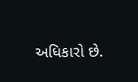અધિકારો છે.